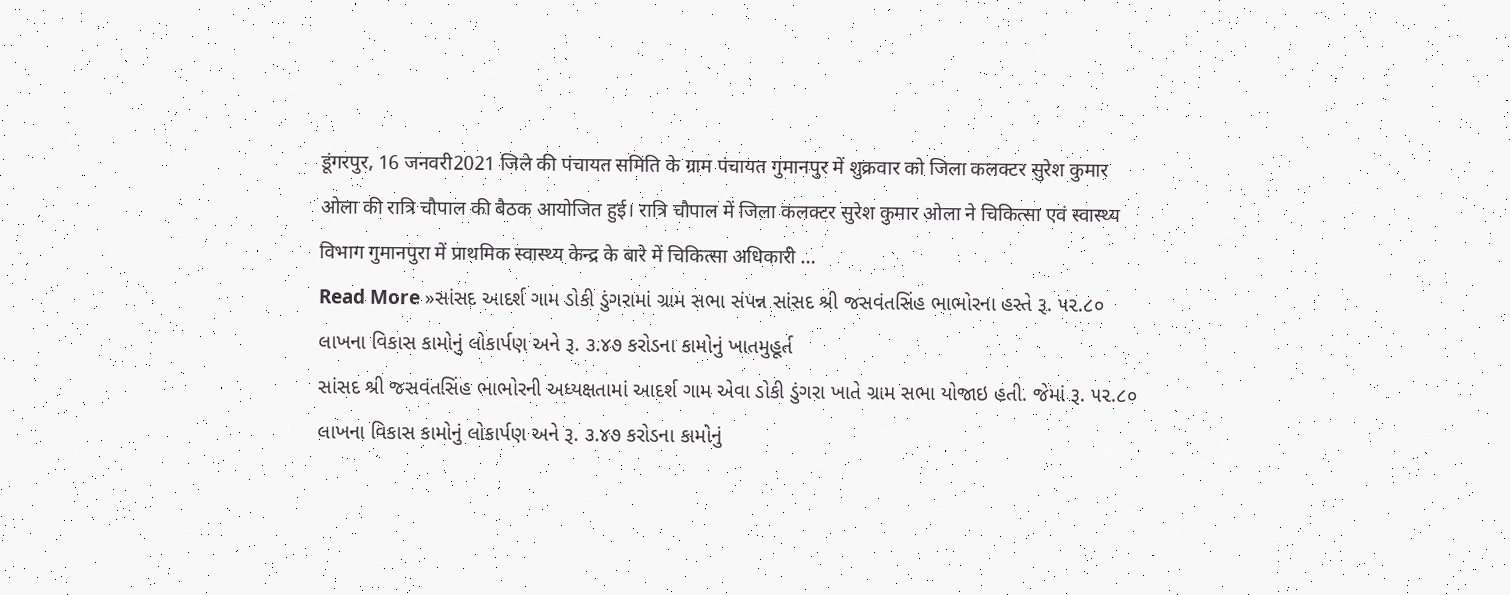डूंगरपुर, 16 जनवरी2021 जिले की पंचायत समिति के ग्राम पंचायत गुमानपुर में शुक्रवार को जिला कलक्टर सुरेश कुमार ओला की रात्रि चौपाल की बैठक आयोजित हुई। रात्रि चौपाल में जिला कलक्टर सुरेश कुमार ओला ने चिकित्सा एवं स्वास्थ्य विभाग गुमानपुरा में प्राथमिक स्वास्थ्य केन्द्र के बारे में चिकित्सा अधिकारी …
Read More »સાંસદ આદર્શ ગામ ડોકી ડુંગરામાં ગ્રામ સભા સંપન્ન સાંસદ શ્રી જસવંતસિંહ ભાભોરના હસ્તે રૂ. ૫૨.૮૦ લાખના વિકાસ કામોનું લોકાર્પણ અને રૂ. ૩.૪૭ કરોડના કામોનું ખાતમુહૂર્ત
સાંસદ શ્રી જસવંતસિંહ ભાભોરની અધ્યક્ષતામાં આદર્શ ગામ એવા ડોકી ડુંગરા ખાતે ગ્રામ સભા યોજાઇ હતી. જેમાં રૂ. ૫૨.૮૦ લાખના વિકાસ કામોનું લોકાર્પણ અને રૂ. ૩.૪૭ કરોડના કામોનું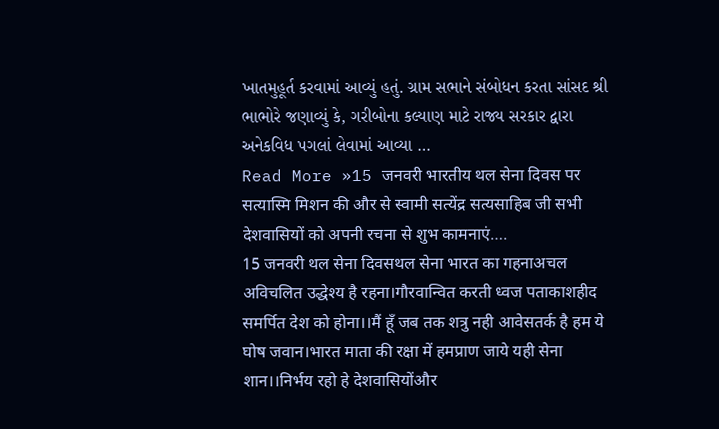ખાતમુહૂર્ત કરવામાં આવ્યું હતું. ગ્રામ સભાને સંબોધન કરતા સાંસદ શ્રી ભાભોરે જણાવ્યું કે, ગરીબોના કલ્યાણ માટે રાજ્ય સરકાર દ્વારા અનેકવિધ પગલાં લેવામાં આવ્યા …
Read More »15 जनवरी भारतीय थल सेना दिवस पर सत्यास्मि मिशन की और से स्वामी सत्येंद्र सत्यसाहिब जी सभी देशवासियों को अपनी रचना से शुभ कामनाएं….
15 जनवरी थल सेना दिवसथल सेना भारत का गहनाअचल अविचलित उद्धेश्य है रहना।गौरवान्वित करती ध्वज पताकाशहीद समर्पित देश को होना।।मैं हूँ जब तक शत्रु नही आवेसतर्क है हम ये घोष जवान।भारत माता की रक्षा में हमप्राण जाये यही सेना शान।।निर्भय रहो हे देशवासियोंऔर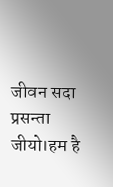जीवन सदा प्रसन्ता जीयो।हम है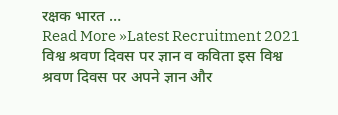रक्षक भारत …
Read More »Latest Recruitment 2021 विश्व श्रवण दिवस पर ज्ञान व कविता इस विश्व श्रवण दिवस पर अपने ज्ञान और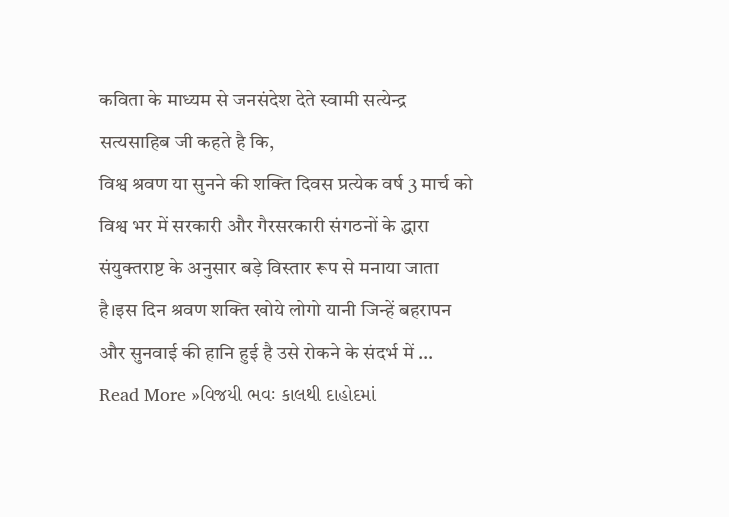कविता के माध्यम से जनसंदेश देते स्वामी सत्येन्द्र सत्यसाहिब जी कहते है कि,
विश्व श्रवण या सुनने की शक्ति दिवस प्रत्येक वर्ष 3 मार्च को विश्व भर में सरकारी और गैरसरकारी संगठनों के द्धारा संयुक्तराष्ट के अनुसार बड़े विस्तार रूप से मनाया जाता है।इस दिन श्रवण शक्ति खोये लोगो यानी जिन्हें बहरापन और सुनवाई की हानि हुई है उसे रोकने के संदर्भ में …
Read More »વિજયી ભવઃ કાલથી દાહોદમાં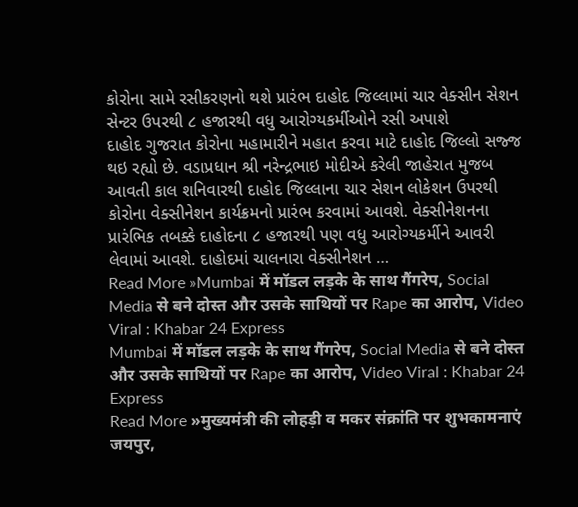કોરોના સામે રસીકરણનો થશે પ્રારંભ દાહોદ જિલ્લામાં ચાર વેક્સીન સેશન સેન્ટર ઉપરથી ૮ હજારથી વધુ આરોગ્યકર્મીઓને રસી અપાશે
દાહોદ ગુજરાત કોરોના મહામારીને મહાત કરવા માટે દાહોદ જિલ્લો સજ્જ થઇ રહ્યો છે. વડાપ્રધાન શ્રી નરેન્દ્રભાઇ મોદીએ કરેલી જાહેરાત મુજબ આવતી કાલ શનિવારથી દાહોદ જિલ્લાના ચાર સેશન લોકેશન ઉપરથી કોરોના વેક્સીનેશન કાર્યક્રમનો પ્રારંભ કરવામાં આવશે. વેક્સીનેશનના પ્રારંભિક તબક્કે દાહોદના ૮ હજારથી પણ વધુ આરોગ્યકર્મીને આવરી લેવામાં આવશે. દાહોદમાં ચાલનારા વેક્સીનેશન …
Read More »Mumbai में मॉडल लड़के के साथ गैंगरेप, Social Media से बने दोस्त और उसके साथियों पर Rape का आरोप, Video Viral : Khabar 24 Express
Mumbai में मॉडल लड़के के साथ गैंगरेप, Social Media से बने दोस्त और उसके साथियों पर Rape का आरोप, Video Viral : Khabar 24 Express
Read More »मुख्यमंत्री की लोहड़ी व मकर संक्रांति पर शुभकामनाएं
जयपुर,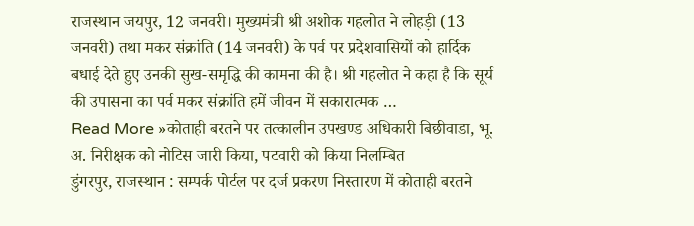राजस्थान जयपुर, 12 जनवरी। मुख्यमंत्री श्री अशोक गहलोत ने लोहड़ी (13 जनवरी) तथा मकर संक्रांति (14 जनवरी) के पर्व पर प्रदेशवासियों को हार्दिक बधाई देते हुए उनकी सुख-समृद्धि की कामना की है। श्री गहलोत ने कहा है कि सूर्य की उपासना का पर्व मकर संक्रांति हमें जीवन में सकारात्मक …
Read More »कोताही बरतने पर तत्कालीन उपखण्ड अधिकारी बिछीवाडा, भू. अ. निरीक्षक को नोटिस जारी किया, पटवारी को किया निलम्बित
डुंगरपुर, राजस्थान : सम्पर्क पोर्टल पर दर्ज प्रकरण निस्तारण में कोताही बरतने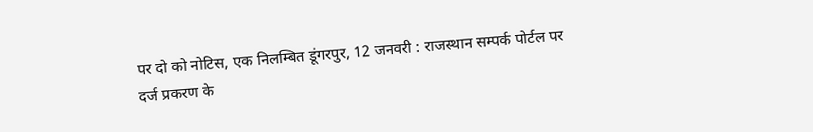पर दो को नोटिस, एक निलम्बित डूंगरपुर, 12 जनवरी : राजस्थान सम्पर्क पोर्टल पर दर्ज प्रकरण के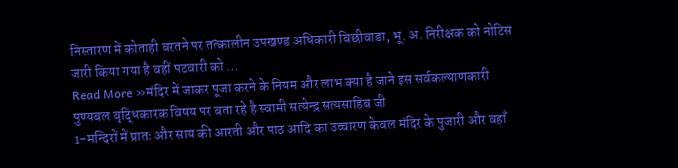निस्तारण में कोताही बरतने पर तत्कालीन उपखण्ड अधिकारी बिछीवाडा, भू. अ. निरीक्षक को नोटिस जारी किया गया है वहीं पटवारी को …
Read More »मंदिर में जाकर पूजा करने के नियम और लाभ क्या है जाने इस सर्वकल्याणकारी पुण्यबल वृद्धिकारक विषय पर बता रहे है स्वामी सत्येन्द्र सत्यसाहिब जी
1-मन्दिरों में प्रातः और साय की आरती और पाठ आदि का उच्चारण केवल मंदिर के पुजारी और वहाँ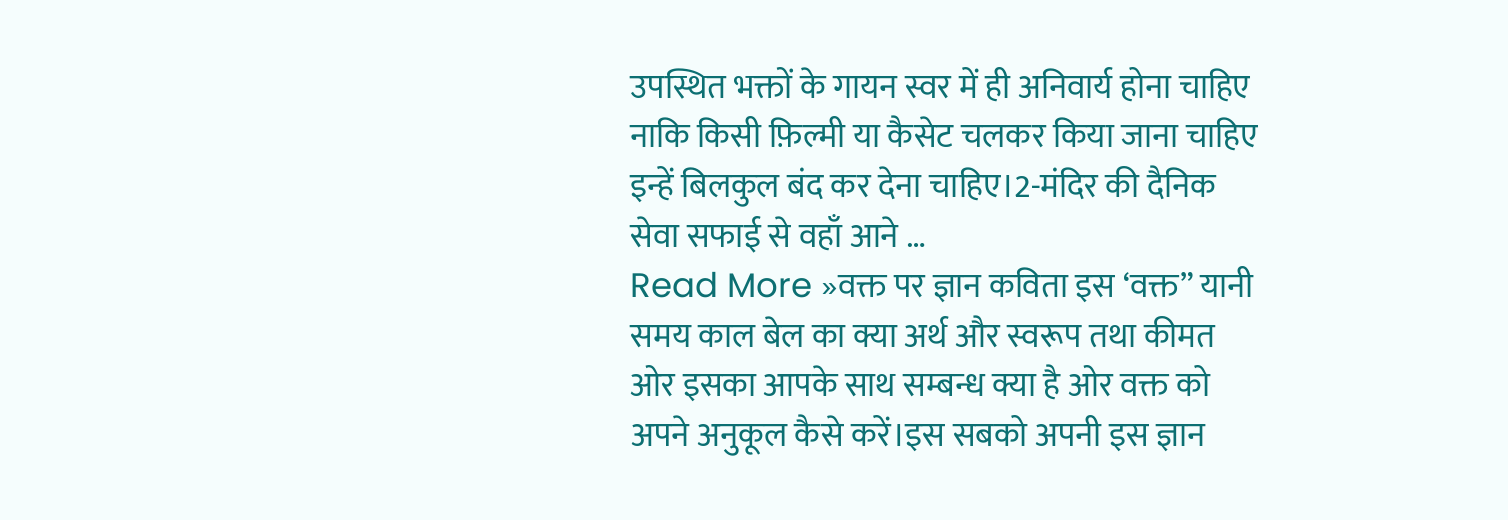उपस्थित भक्तों के गायन स्वर में ही अनिवार्य होना चाहिए नाकि किसी फ़िल्मी या कैसेट चलकर किया जाना चाहिए इन्हें बिलकुल बंद कर देना चाहिए।2-मंदिर की दैनिक सेवा सफाई से वहाँ आने …
Read More »वक्त पर ज्ञान कविता इस ‘वक्त” यानी समय काल बेल का क्या अर्थ और स्वरूप तथा कीमत ओर इसका आपके साथ सम्बन्ध क्या है ओर वक्त को अपने अनुकूल कैसे करें।इस सबको अपनी इस ज्ञान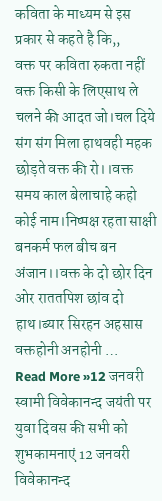कविता के माध्यम से इस प्रकार से कहते है कि,,
वक्त पर कविता रुकता नहीं वक्त किसी के लिएसाथ ले चलने की आदत जो।चल दिये संग संग मिला हाथवही महक छोड़ते वक्त की रो।।वक्त समय काल बेलाचाहे कहो कोई नाम।निष्पक्ष रहता साक्षी बनकर्म फल बीच बन अंजान।।वक्त के दो छोर दिन ओर राततपिश छांव दो हाथ।ब्यार सिरहन अहसास वक्तहोनी अनहोनी …
Read More »12 जनवरी स्वामी विवेकानन्द जयंती पर युवा दिवस की सभी को शुभकामनाएं 12 जनवरी विवेकानन्द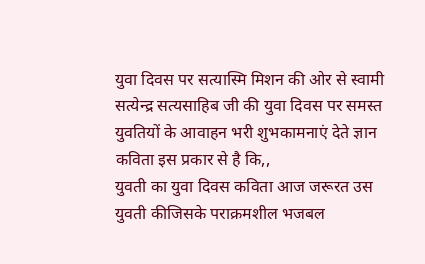युवा दिवस पर सत्यास्मि मिशन की ओर से स्वामी सत्येन्द्र सत्यसाहिब जी की युवा दिवस पर समस्त युवतियों के आवाहन भरी शुभकामनाएं देते ज्ञान कविता इस प्रकार से है कि,,
युवती का युवा दिवस कविता आज जरूरत उस युवती कीजिसके पराक्रमशील भजबल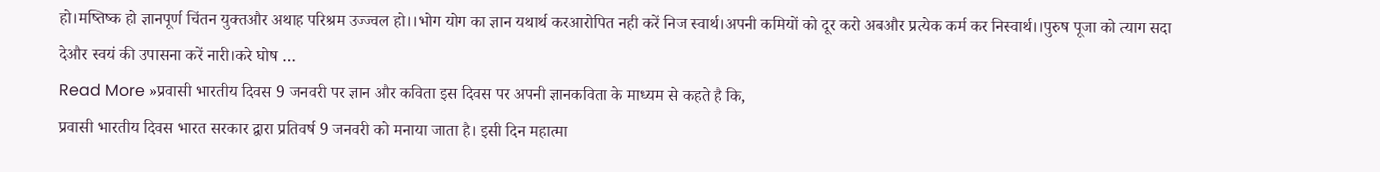हो।मष्तिष्क हो ज्ञानपूर्ण चिंतन युक्तऔर अथाह परिश्रम उज्ज्वल हो।।भोग योग का ज्ञान यथार्थ करआरोपित नही करें निज स्वार्थ।अपनी कमियों को दूर करो अबऔर प्रत्येक कर्म कर निस्वार्थ।।पुरुष पूजा को त्याग सदा देऔर स्वयं की उपासना करें नारी।करे घोष …
Read More »प्रवासी भारतीय दिवस 9 जनवरी पर ज्ञान और कविता इस दिवस पर अपनी ज्ञानकविता के माध्यम से कहते है कि,
प्रवासी भारतीय दिवस भारत सरकार द्वारा प्रतिवर्ष 9 जनवरी को मनाया जाता है। इसी दिन महात्मा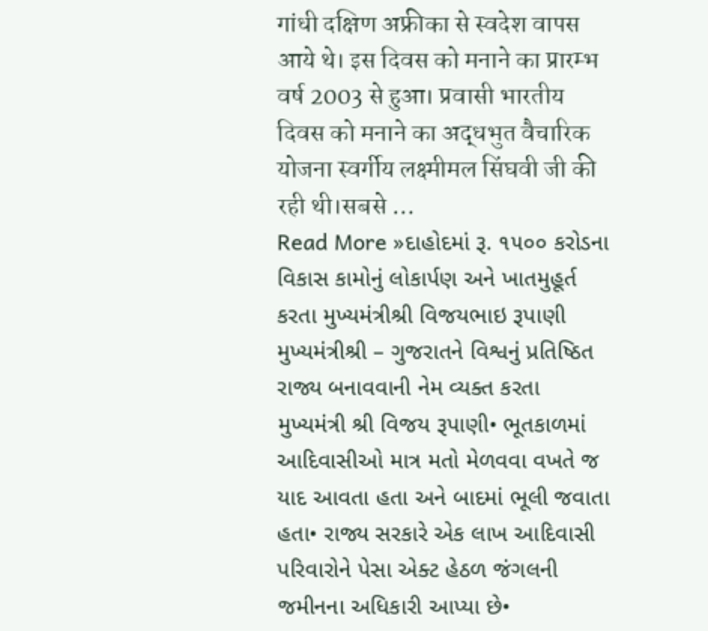गांधी दक्षिण अफ्रीका से स्वदेश वापस आये थे। इस दिवस को मनाने का प्रारम्भ वर्ष 2003 से हुआ। प्रवासी भारतीय दिवस को मनाने का अद्धभुत वैचारिक योजना स्वर्गीय लक्ष्मीमल सिंघवी जी की रही थी।सबसे …
Read More »દાહોદમાં રૂ. ૧૫૦૦ કરોડના વિકાસ કામોનું લોકાર્પણ અને ખાતમુહૂર્ત કરતા મુખ્યમંત્રીશ્રી વિજયભાઇ રૂપાણી
મુખ્યમંત્રીશ્રી – ગુજરાતને વિશ્વનું પ્રતિષ્ઠિત રાજ્ય બનાવવાની નેમ વ્યક્ત કરતા મુખ્યમંત્રી શ્રી વિજય રૂપાણી• ભૂતકાળમાં આદિવાસીઓ માત્ર મતો મેળવવા વખતે જ યાદ આવતા હતા અને બાદમાં ભૂલી જવાતા હતા• રાજ્ય સરકારે એક લાખ આદિવાસી પરિવારોને પેસા એક્ટ હેઠળ જંગલની જમીનના અધિકારી આપ્યા છે•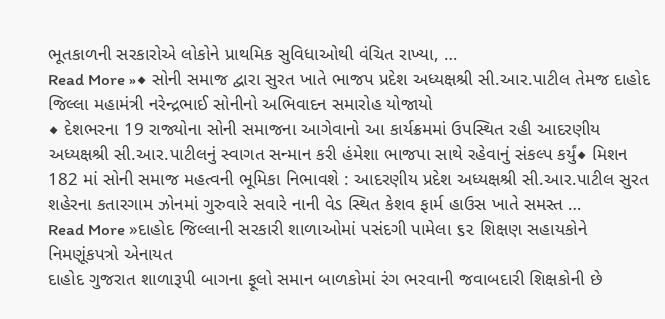ભૂતકાળની સરકારોએ લોકોને પ્રાથમિક સુવિધાઓથી વંચિત રાખ્યા, …
Read More »◆ સોની સમાજ દ્વારા સુરત ખાતે ભાજપ પ્રદેશ અધ્યક્ષશ્રી સી.આર.પાટીલ તેમજ દાહોદ જિલ્લા મહામંત્રી નરેન્દ્રભાઈ સોનીનો અભિવાદન સમારોહ યોજાયો
◆ દેશભરના 19 રાજ્યોના સોની સમાજના આગેવાનો આ કાર્યક્રમમાં ઉપસ્થિત રહી આદરણીય અધ્યક્ષશ્રી સી.આર.પાટીલનું સ્વાગત સન્માન કરી હંમેશા ભાજપા સાથે રહેવાનું સંકલ્પ કર્યું◆ મિશન 182 માં સોની સમાજ મહત્વની ભૂમિકા નિભાવશે : આદરણીય પ્રદેશ અધ્યક્ષશ્રી સી.આર.પાટીલ સુરત શહેરના કતારગામ ઝોનમાં ગુરુવારે સવારે નાની વેડ સ્થિત કેશવ ફાર્મ હાઉસ ખાતે સમસ્ત …
Read More »દાહોદ જિલ્લાની સરકારી શાળાઓમાં પસંદગી પામેલા ૬૨ શિક્ષણ સહાયકોને નિમણૂંકપત્રો એનાયત
દાહોદ ગુજરાત શાળારૂપી બાગના ફૂલો સમાન બાળકોમાં રંગ ભરવાની જવાબદારી શિક્ષકોની છે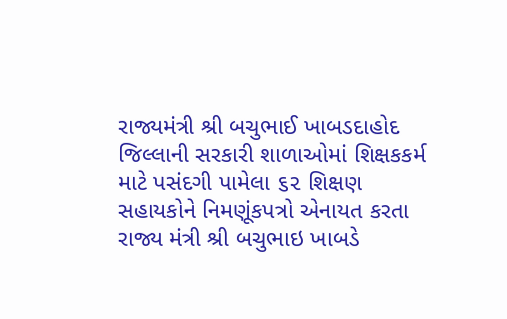રાજ્યમંત્રી શ્રી બચુભાઈ ખાબડદાહોદ જિલ્લાની સરકારી શાળાઓમાં શિક્ષકકર્મ માટે પસંદગી પામેલા ૬૨ શિક્ષણ સહાયકોને નિમણૂંકપત્રો એનાયત કરતા રાજ્ય મંત્રી શ્રી બચુભાઇ ખાબડે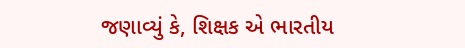જણાવ્યું કે, શિક્ષક એ ભારતીય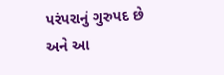પરંપરાનું ગુરુપદ છે અને આ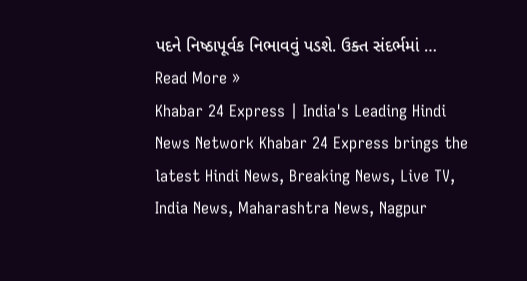પદને નિષ્ઠાપૂર્વક નિભાવવું પડશે. ઉક્ત સંદર્ભમાં …
Read More »
Khabar 24 Express | India's Leading Hindi News Network Khabar 24 Express brings the latest Hindi News, Breaking News, Live TV, India News, Maharashtra News, Nagpur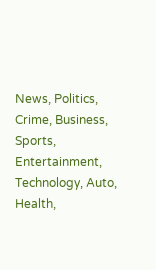News, Politics, Crime, Business, Sports, Entertainment, Technology, Auto, Health,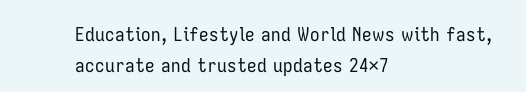Education, Lifestyle and World News with fast, accurate and trusted updates 24×7